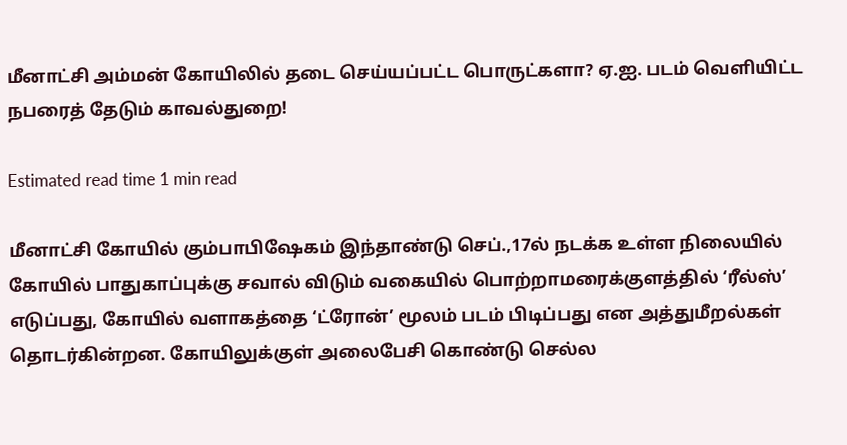மீனாட்சி அம்மன் கோயிலில் தடை செய்யப்பட்ட பொருட்களா? ஏ.ஐ. படம் வெளியிட்ட நபரைத் தேடும் காவல்துறை!

Estimated read time 1 min read

மீனாட்சி கோயில் கும்பாபிஷேகம் இந்தாண்டு செப்.,17ல் நடக்க உள்ள நிலையில் கோயில் பாதுகாப்புக்கு சவால் விடும் வகையில் பொற்றாமரைக்குளத்தில் ‘ரீல்ஸ்’ எடுப்பது, கோயில் வளாகத்தை ‘ட்ரோன்’ மூலம் படம் பிடிப்பது என அத்துமீறல்கள் தொடர்கின்றன. கோயிலுக்குள் அலைபேசி கொண்டு செல்ல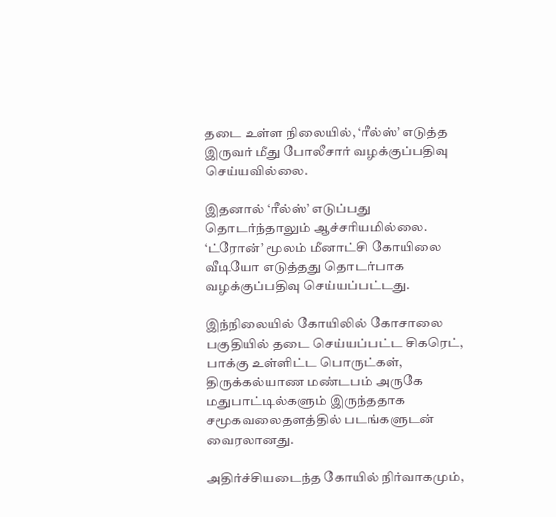தடை உள்ள நிலையில், ‘ரீல்ஸ்’ எடுத்த இருவர் மீது போலீசார் வழக்குப்பதிவு செய்யவில்லை.

இதனால் ‘ரீல்ஸ்’ எடுப்பது தொடர்ந்தாலும் ஆச்சரியமில்லை. ‘ட்ரோன்’ மூலம் மீனாட்சி கோயிலை வீடியோ எடுத்தது தொடர்பாக வழக்குப்பதிவு செய்யப்பட்டது.

இந்நிலையில் கோயிலில் கோசாலை பகுதியில் தடை செய்யப்பட்ட சிகரெட், பாக்கு உள்ளிட்ட பொருட்கள், திருக்கல்யாண மண்டபம் அருகே மதுபாட்டில்களும் இருந்ததாக சமூகவலைதளத்தில் படங்களுடன் வைரலானது.

அதிர்ச்சியடைந்த கோயில் நிர்வாகமும்,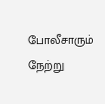போலீசாரும் நேற்று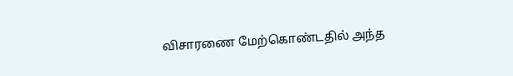விசாரணை மேற்கொண்டதில் அந்த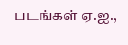படங்கள் ஏ.ஐ.,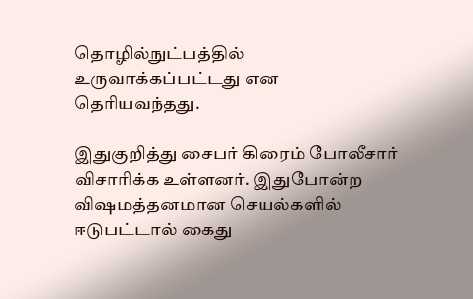தொழில்நுட்பத்தில் உருவாக்கப்பட்டது என தெரியவந்தது.

இதுகுறித்து சைபர் கிரைம் போலீசார் விசாரிக்க உள்ளனர். இதுபோன்ற விஷமத்தனமான செயல்களில் ஈடுபட்டால் கைது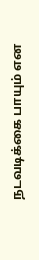நடவடிக்கை பாயும் என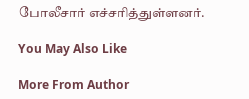போலீசார் எச்சரித்துள்ளனர்.

You May Also Like

More From Author